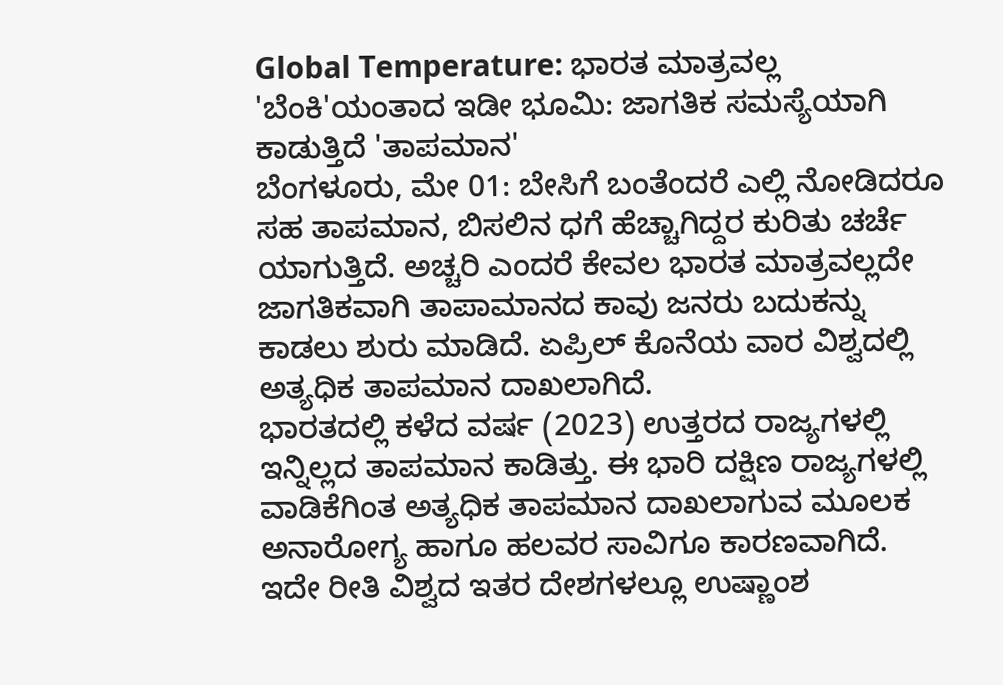Global Temperature: ಭಾರತ ಮಾತ್ರವಲ್ಲ 'ಬೆಂಕಿ'ಯಂತಾದ ಇಡೀ ಭೂಮಿ: ಜಾಗತಿಕ ಸಮಸ್ಯೆಯಾಗಿ ಕಾಡುತ್ತಿದೆ 'ತಾಪಮಾನ'
ಬೆಂಗಳೂರು, ಮೇ 01: ಬೇಸಿಗೆ ಬಂತೆಂದರೆ ಎಲ್ಲಿ ನೋಡಿದರೂ ಸಹ ತಾಪಮಾನ, ಬಿಸಲಿನ ಧಗೆ ಹೆಚ್ಚಾಗಿದ್ದರ ಕುರಿತು ಚರ್ಚೆ ಯಾಗುತ್ತಿದೆ. ಅಚ್ಚರಿ ಎಂದರೆ ಕೇವಲ ಭಾರತ ಮಾತ್ರವಲ್ಲದೇ ಜಾಗತಿಕವಾಗಿ ತಾಪಾಮಾನದ ಕಾವು ಜನರು ಬದುಕನ್ನು ಕಾಡಲು ಶುರು ಮಾಡಿದೆ. ಏಪ್ರಿಲ್ ಕೊನೆಯ ವಾರ ವಿಶ್ವದಲ್ಲಿ ಅತ್ಯಧಿಕ ತಾಪಮಾನ ದಾಖಲಾಗಿದೆ.
ಭಾರತದಲ್ಲಿ ಕಳೆದ ವರ್ಷ (2023) ಉತ್ತರದ ರಾಜ್ಯಗಳಲ್ಲಿ ಇನ್ನಿಲ್ಲದ ತಾಪಮಾನ ಕಾಡಿತ್ತು. ಈ ಭಾರಿ ದಕ್ಷಿಣ ರಾಜ್ಯಗಳಲ್ಲಿ ವಾಡಿಕೆಗಿಂತ ಅತ್ಯಧಿಕ ತಾಪಮಾನ ದಾಖಲಾಗುವ ಮೂಲಕ ಅನಾರೋಗ್ಯ ಹಾಗೂ ಹಲವರ ಸಾವಿಗೂ ಕಾರಣವಾಗಿದೆ. ಇದೇ ರೀತಿ ವಿಶ್ವದ ಇತರ ದೇಶಗಳಲ್ಲೂ ಉಷ್ಣಾಂಶ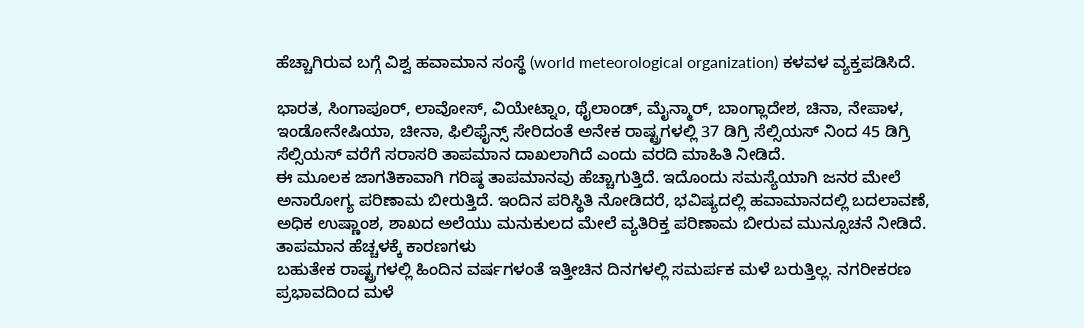ಹೆಚ್ಚಾಗಿರುವ ಬಗ್ಗೆ ವಿಶ್ವ ಹವಾಮಾನ ಸಂಸ್ಥೆ (world meteorological organization) ಕಳವಳ ವ್ಯಕ್ತಪಡಿಸಿದೆ.

ಭಾರತ, ಸಿಂಗಾಪೂರ್, ಲಾವೋಸ್, ವಿಯೇಟ್ನಾಂ, ಥೈಲಾಂಡ್, ಮೈನ್ಮಾರ್, ಬಾಂಗ್ಲಾದೇಶ, ಚಿನಾ, ನೇಪಾಳ, ಇಂಡೋನೇಷಿಯಾ, ಚೀನಾ, ಫಿಲಿಫೈನ್ಸ್ ಸೇರಿದಂತೆ ಅನೇಕ ರಾಷ್ಟ್ರಗಳಲ್ಲಿ 37 ಡಿಗ್ರಿ ಸೆಲ್ಸಿಯಸ್ ನಿಂದ 45 ಡಿಗ್ರಿ ಸೆಲ್ಸಿಯಸ್ ವರೆಗೆ ಸರಾಸರಿ ತಾಪಮಾನ ದಾಖಲಾಗಿದೆ ಎಂದು ವರದಿ ಮಾಹಿತಿ ನೀಡಿದೆ.
ಈ ಮೂಲಕ ಜಾಗತಿಕಾವಾಗಿ ಗರಿಷ್ಠ ತಾಪಮಾನವು ಹೆಚ್ಚಾಗುತ್ತಿದೆ. ಇದೊಂದು ಸಮಸ್ಯೆಯಾಗಿ ಜನರ ಮೇಲೆ ಅನಾರೋಗ್ಯ ಪರಿಣಾಮ ಬೀರುತ್ತಿದೆ. ಇಂದಿನ ಪರಿಸ್ಥಿತಿ ನೋಡಿದರೆ, ಭವಿಷ್ಯದಲ್ಲಿ ಹವಾಮಾನದಲ್ಲಿ ಬದಲಾವಣೆ, ಅಧಿಕ ಉಷ್ಣಾಂಶ, ಶಾಖದ ಅಲೆಯು ಮನುಕುಲದ ಮೇಲೆ ವ್ಯತಿರಿಕ್ತ ಪರಿಣಾಮ ಬೀರುವ ಮುನ್ಸೂಚನೆ ನೀಡಿದೆ.
ತಾಪಮಾನ ಹೆಚ್ಚಳಕ್ಕೆ ಕಾರಣಗಳು
ಬಹುತೇಕ ರಾಷ್ಟ್ರಗಳಲ್ಲಿ ಹಿಂದಿನ ವರ್ಷಗಳಂತೆ ಇತ್ತೀಚಿನ ದಿನಗಳಲ್ಲಿ ಸಮರ್ಪಕ ಮಳೆ ಬರುತ್ತಿಲ್ಲ. ನಗರೀಕರಣ ಪ್ರಭಾವದಿಂದ ಮಳೆ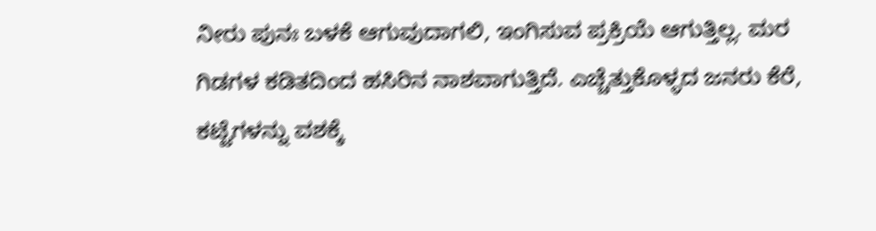ನೀರು ಪುನಃ ಬಳಕೆ ಆಗುವುದಾಗಲಿ, ಇಂಗಿಸುವ ಪ್ರಕ್ರಿಯೆ ಆಗುತ್ತಿಲ್ಲ. ಮರ ಗಿಡಗಳ ಕಡಿತದಿಂದ ಹಸಿರಿನ ನಾಶವಾಗುತ್ತಿದೆ. ಎಚ್ಚೆತ್ತುಕೊಳ್ಳದ ಜನರು ಕೆರೆ, ಕಟ್ಟೆಗಳನ್ನು ವಶಕ್ಕೆ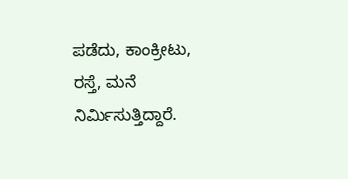ಪಡೆದು, ಕಾಂಕ್ರೀಟು, ರಸ್ತೆ, ಮನೆ ನಿರ್ಮಿಸುತ್ತಿದ್ದಾರೆ.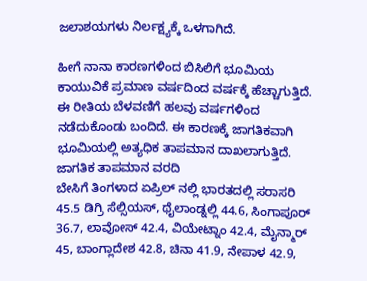ಜಲಾಶಯಗಳು ನಿರ್ಲಕ್ಷ್ಯಕ್ಕೆ ಒಳಗಾಗಿದೆ.

ಹೀಗೆ ನಾನಾ ಕಾರಣಗಳಿಂದ ಬಿಸಿಲಿಗೆ ಭೂಮಿಯ ಕಾಯುವಿಕೆ ಪ್ರಮಾಣ ವರ್ಷದಿಂದ ವರ್ಷಕ್ಕೆ ಹೆಚ್ಚಾಗುತ್ತಿದೆ. ಈ ರೀತಿಯ ಬೆಳವಣಿಗೆ ಹಲವು ವರ್ಷಗಳಿಂದ ನಡೆದುಕೊಂಡು ಬಂದಿದೆ. ಈ ಕಾರಣಕ್ಕೆ ಜಾಗತಿಕವಾಗಿ ಭೂಮಿಯಲ್ಲಿ ಅತ್ಯಧಿಕ ತಾಪಮಾನ ದಾಖಲಾಗುತ್ತಿದೆ.
ಜಾಗತಿಕ ತಾಪಮಾನ ವರದಿ
ಬೇಸಿಗೆ ತಿಂಗಳಾದ ಏಪ್ರಿಲ್ ನಲ್ಲಿ ಭಾರತದಲ್ಲಿ ಸರಾಸರಿ 45.5 ಡಿಗ್ರಿ ಸೆಲ್ಸಿಯಸ್, ಥೈಲಾಂಡ್ನಲ್ಲಿ 44.6, ಸಿಂಗಾಪೂರ್ 36.7, ಲಾವೋಸ್ 42.4, ವಿಯೇಟ್ನಾಂ 42.4, ಮೈನ್ಮಾರ್ 45, ಬಾಂಗ್ಲಾದೇಶ 42.8, ಚಿನಾ 41.9, ನೇಪಾಳ 42.9,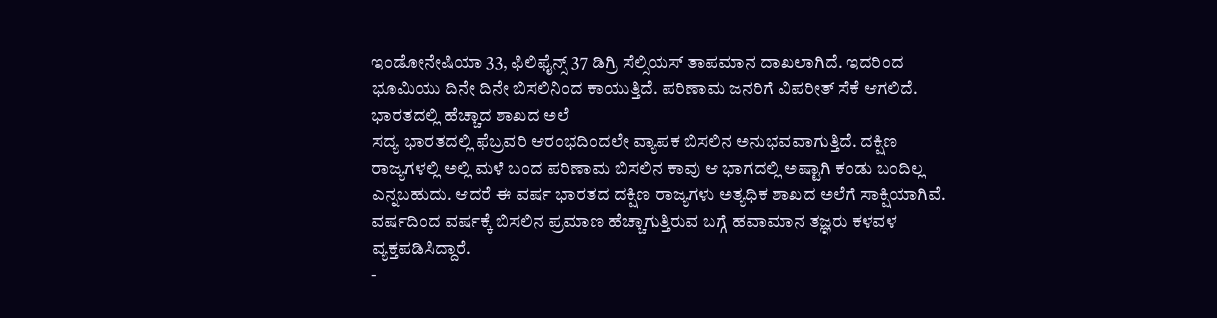ಇಂಡೋನೇಷಿಯಾ 33, ಫಿಲಿಫೈನ್ಸ್ 37 ಡಿಗ್ರಿ ಸೆಲ್ಸಿಯಸ್ ತಾಪಮಾನ ದಾಖಲಾಗಿದೆ. ಇದರಿಂದ ಭೂಮಿಯು ದಿನೇ ದಿನೇ ಬಿಸಲಿನಿಂದ ಕಾಯುತ್ತಿದೆ. ಪರಿಣಾಮ ಜನರಿಗೆ ವಿಪರೀತ್ ಸೆಕೆ ಆಗಲಿದೆ.
ಭಾರತದಲ್ಲಿ ಹೆಚ್ಚಾದ ಶಾಖದ ಅಲೆ
ಸದ್ಯ ಭಾರತದಲ್ಲಿ ಫೆಬ್ರವರಿ ಆರಂಭದಿಂದಲೇ ವ್ಯಾಪಕ ಬಿಸಲಿನ ಅನುಭವವಾಗುತ್ತಿದೆ. ದಕ್ಷಿಣ ರಾಜ್ಯಗಳಲ್ಲಿ ಅಲ್ಲಿ ಮಳೆ ಬಂದ ಪರಿಣಾಮ ಬಿಸಲಿನ ಕಾವು ಆ ಭಾಗದಲ್ಲಿ ಅಷ್ಟಾಗಿ ಕಂಡು ಬಂದಿಲ್ಲ ಎನ್ನಬಹುದು. ಆದರೆ ಈ ವರ್ಷ ಭಾರತದ ದಕ್ಷಿಣ ರಾಜ್ಯಗಳು ಅತ್ಯಧಿಕ ಶಾಖದ ಅಲೆಗೆ ಸಾಕ್ಷಿಯಾಗಿವೆ. ವರ್ಷದಿಂದ ವರ್ಷಕ್ಕೆ ಬಿಸಲಿನ ಪ್ರಮಾಣ ಹೆಚ್ಚಾಗುತ್ತಿರುವ ಬಗ್ಗೆ ಹವಾಮಾನ ತಜ್ಞರು ಕಳವಳ ವ್ಯಕ್ತಪಡಿಸಿದ್ದಾರೆ.
-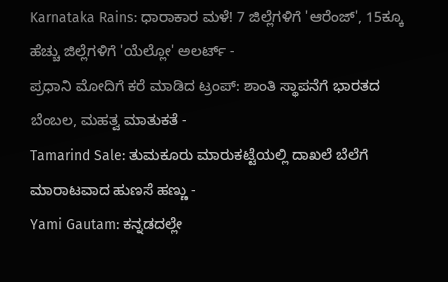Karnataka Rains: ಧಾರಾಕಾರ ಮಳೆ! 7 ಜಿಲ್ಲೆಗಳಿಗೆ 'ಆರೆಂಜ್', 15ಕ್ಕೂ ಹೆಚ್ಚು ಜಿಲ್ಲೆಗಳಿಗೆ 'ಯೆಲ್ಲೋ' ಅಲರ್ಟ್ -
ಪ್ರಧಾನಿ ಮೋದಿಗೆ ಕರೆ ಮಾಡಿದ ಟ್ರಂಪ್: ಶಾಂತಿ ಸ್ಥಾಪನೆಗೆ ಭಾರತದ ಬೆಂಬಲ, ಮಹತ್ವ ಮಾತುಕತೆ -
Tamarind Sale: ತುಮಕೂರು ಮಾರುಕಟ್ಟೆಯಲ್ಲಿ ದಾಖಲೆ ಬೆಲೆಗೆ ಮಾರಾಟವಾದ ಹುಣಸೆ ಹಣ್ಣು -
Yami Gautam: ಕನ್ನಡದಲ್ಲೇ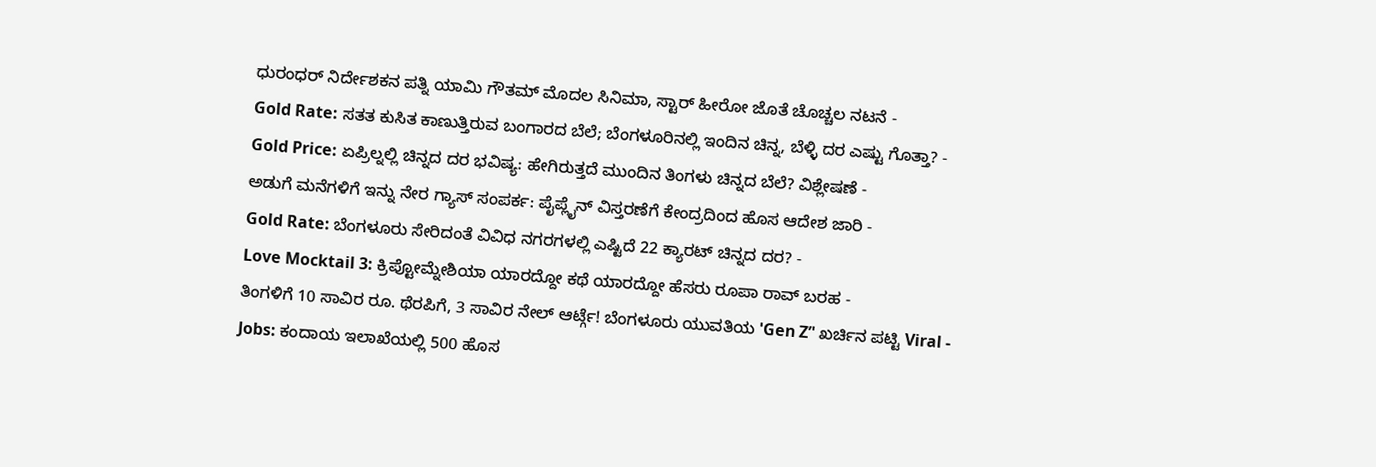ಧುರಂಧರ್ ನಿರ್ದೇಶಕನ ಪತ್ನಿ ಯಾಮಿ ಗೌತಮ್ ಮೊದಲ ಸಿನಿಮಾ, ಸ್ಟಾರ್ ಹೀರೋ ಜೊತೆ ಚೊಚ್ಚಲ ನಟನೆ -
Gold Rate: ಸತತ ಕುಸಿತ ಕಾಣುತ್ತಿರುವ ಬಂಗಾರದ ಬೆಲೆ; ಬೆಂಗಳೂರಿನಲ್ಲಿ ಇಂದಿನ ಚಿನ್ನ, ಬೆಳ್ಳಿ ದರ ಎಷ್ಟು ಗೊತ್ತಾ? -
Gold Price: ಏಪ್ರಿಲ್ನಲ್ಲಿ ಚಿನ್ನದ ದರ ಭವಿಷ್ಯ: ಹೇಗಿರುತ್ತದೆ ಮುಂದಿನ ತಿಂಗಳು ಚಿನ್ನದ ಬೆಲೆ? ವಿಶ್ಲೇಷಣೆ -
ಅಡುಗೆ ಮನೆಗಳಿಗೆ ಇನ್ನು ನೇರ ಗ್ಯಾಸ್ ಸಂಪರ್ಕ: ಪೈಪ್ಲೈನ್ ವಿಸ್ತರಣೆಗೆ ಕೇಂದ್ರದಿಂದ ಹೊಸ ಆದೇಶ ಜಾರಿ -
Gold Rate: ಬೆಂಗಳೂರು ಸೇರಿದಂತೆ ವಿವಿಧ ನಗರಗಳಲ್ಲಿ ಎಷ್ಟಿದೆ 22 ಕ್ಯಾರಟ್ ಚಿನ್ನದ ದರ? -
Love Mocktail 3: ಕ್ರಿಪ್ಟೋಮ್ನೇಶಿಯಾ ಯಾರದ್ದೋ ಕಥೆ ಯಾರದ್ದೋ ಹೆಸರು ರೂಪಾ ರಾವ್ ಬರಹ -
ತಿಂಗಳಿಗೆ 10 ಸಾವಿರ ರೂ. ಥೆರಪಿಗೆ, 3 ಸಾವಿರ ನೇಲ್ ಆರ್ಟ್ಗೆ! ಬೆಂಗಳೂರು ಯುವತಿಯ 'Gen Z’' ಖರ್ಚಿನ ಪಟ್ಟಿ Viral -
Jobs: ಕಂದಾಯ ಇಲಾಖೆಯಲ್ಲಿ 500 ಹೊಸ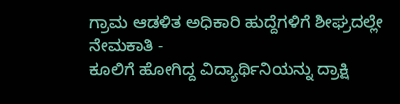ಗ್ರಾಮ ಆಡಳಿತ ಅಧಿಕಾರಿ ಹುದ್ದೆಗಳಿಗೆ ಶೀಘ್ರದಲ್ಲೇ ನೇಮಕಾತಿ -
ಕೂಲಿಗೆ ಹೋಗಿದ್ದ ವಿದ್ಯಾರ್ಥಿನಿಯನ್ನು ದ್ರಾಕ್ಷಿ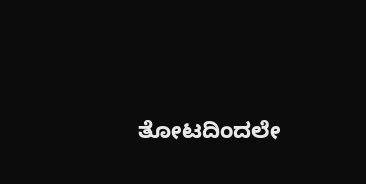ತೋಟದಿಂದಲೇ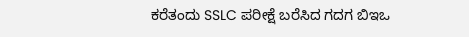ಕರೆತಂದು SSLC ಪರೀಕ್ಷೆ ಬರೆಸಿದ ಗದಗ ಬಿಇಒ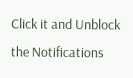Click it and Unblock the Notifications